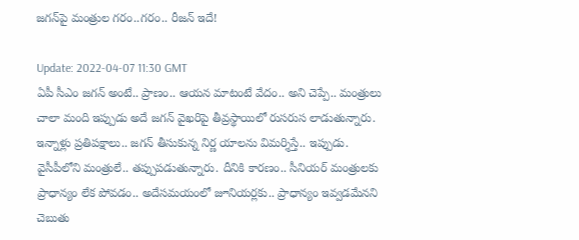జ‌గ‌న్‌పై మంత్రుల గ‌రం..గ‌రం.. రీజ‌న్ ఇదే!

Update: 2022-04-07 11:30 GMT
ఏపీ సీఎం జ‌గ‌న్ అంటే.. ప్రాణం.. ఆయ‌న మాటంటే వేదం.. అని చెప్పే.. మంత్రులు చాలా మంది ఇప్పుడు అదే జ‌గ‌న్ వైఖ‌రిపై తీవ్ర‌స్థాయిలో రుస‌రుస లాడుతున్నారు. ఇన్నాళ్లు ప్ర‌తిప‌క్షాలు.. జ‌గ‌న్ తీసుకున్న నిర్ణ యాల‌ను విమ‌ర్శిస్తే.. ఇప్పుడు. వైసీపీలోని మంత్రులే.. త‌ప్పుప‌డుతున్నారు. దీనికి కార‌ణం.. సీనియ‌ర్ మంత్రుల‌కు ప్రాధాన్యం లేక పోవ‌డం.. అదేస‌మయంలో జూనియ‌ర్ల‌కు.. ప్రాధాన్యం ఇవ్వ‌డ‌మేన‌ని చెబుతు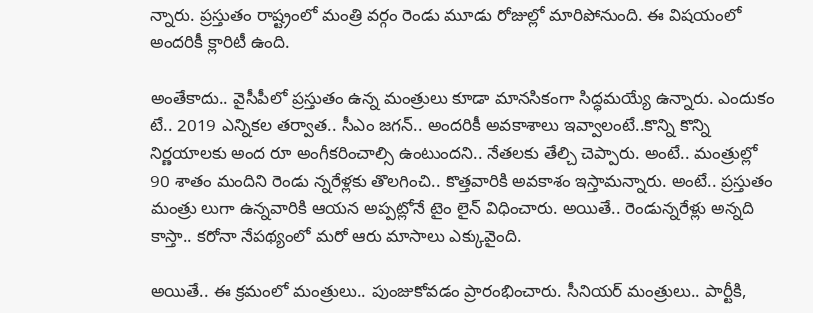న్నారు. ప్ర‌స్తుతం రాష్ట్రంలో మంత్రి వ‌ర్గం రెండు మూడు రోజుల్లో మారిపోనుంది. ఈ విష‌యంలో అంద‌రికీ క్లారిటీ ఉంది.

అంతేకాదు.. వైసీపీలో ప్ర‌స్తుతం ఉన్న మంత్రులు కూడా మాన‌సికంగా సిద్ధ‌మ‌య్యే ఉన్నారు. ఎందుకం టే.. 2019 ఎన్నిక‌ల త‌ర్వాత‌.. సీఎం జ‌గ‌న్‌.. అంద‌రికీ అవ‌కాశాలు ఇవ్వాలంటే..కొన్ని కొన్ని నిర్ణ‌యాల‌కు అంద రూ అంగీక‌రించాల్సి ఉంటుంద‌ని.. నేత‌ల‌కు తేల్చి చెప్పారు. అంటే.. మంత్రుల్లో 90 శాతం మందిని రెండు న్న‌రేళ్ల‌కు తొల‌గించి.. కొత్త‌వారికి అవ‌కాశం ఇస్తామ‌న్నారు. అంటే.. ప్ర‌స్తుతం మంత్రు లుగా ఉన్న‌వారికి ఆయ‌న అప్ప‌ట్లోనే టైం లైన్ విధించారు. అయితే.. రెండున్న‌రేళ్లు అన్న‌ది కాస్తా.. క‌రోనా నేప‌థ్యంలో మ‌రో ఆరు మాసాలు ఎక్కువైంది.

అయితే.. ఈ క్ర‌మంలో మంత్రులు.. పుంజుకోవ‌డం ప్రారంభించారు. సీనియ‌ర్ మంత్రులు.. పార్టీకి,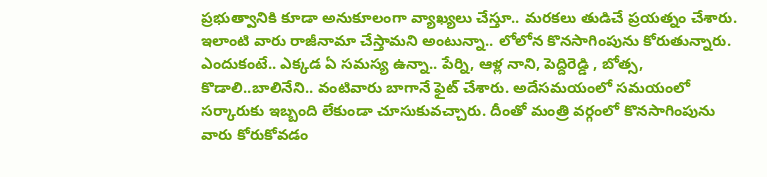ప్ర‌భుత్వానికి కూడా అనుకూలంగా వ్యాఖ్య‌లు చేస్తూ.. మ‌ర‌క‌లు తుడిచే ప్ర‌య‌త్నం చేశారు. ఇలాంటి వారు రాజీనామా చేస్తామ‌ని అంటున్నా.. లోలోన కొన‌సాగింపును కోరుతున్నారు. ఎందుకంటే.. ఎక్క‌డ ఏ స‌మ‌స్య ఉన్నా.. పేర్ని, ఆళ్ల నాని, పెద్దిరెడ్డి , బోత్స‌, కొడాలి..బాలినేని.. వంటివారు బాగానే ఫైట్ చేశారు. అదేస‌మ‌యంలో సమ‌యంలో స‌ర్కారుకు ఇబ్బంది లేకుండా చూసుకువ‌చ్చారు. దీంతో మంత్రి వ‌ర్గంలో కొన‌సాగింపును వారు కోరుకోవ‌డం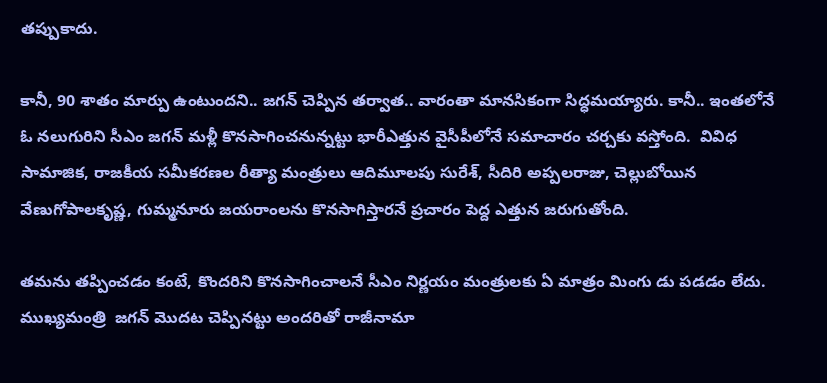త‌ప్పుకాదు.

కానీ, 90 శాతం మార్పు ఉంటుంద‌ని.. జ‌గ‌న్ చెప్పిన త‌ర్వాత‌.. వారంతా మాన‌సికంగా సిద్ధ‌మ‌య్యారు. కానీ.. ఇంత‌లోనే ఓ న‌లుగురిని సీఎం జ‌గ‌న్ మ‌ళ్లీ కొన‌సాగించ‌నున్న‌ట్టు భారీఎత్తున వైసీపీలోనే స‌మాచారం చ‌ర్చ‌కు వ‌స్తోంది.  వివిధ సామాజిక‌, రాజ‌కీయ స‌మీక‌ర‌ణ‌ల రీత్యా మంత్రులు ఆదిమూలపు సురేశ్‌, సీదిరి అప్పలరాజు, చెల్లుబోయిన వేణుగోపాలకృష్ణ, గుమ్మనూరు జయరాంలను కొన‌సాగిస్తార‌నే ప్ర‌చారం పెద్ద ఎత్తున జ‌రుగుతోంది.

త‌మ‌ను త‌ప్పించ‌డం కంటే, కొంద‌రిని కొన‌సాగించాల‌నే సీఎం నిర్ణ‌యం మంత్రుల‌కు ఏ మాత్రం మింగు డు ప‌డ‌డం లేదు. ముఖ్య‌మంత్రి  జ‌గ‌న్ మొద‌ట చెప్పిన‌ట్టు అంద‌రితో రాజీనామా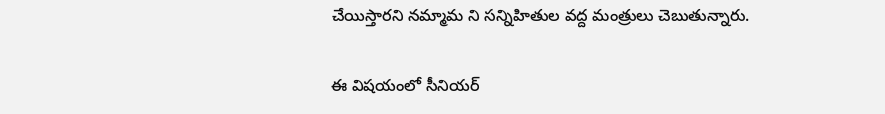చేయిస్తార‌ని న‌మ్మామ ని స‌న్నిహితుల వ‌ద్ద మంత్రులు చెబుతున్నారు.

ఈ విష‌యంలో సీనియ‌ర్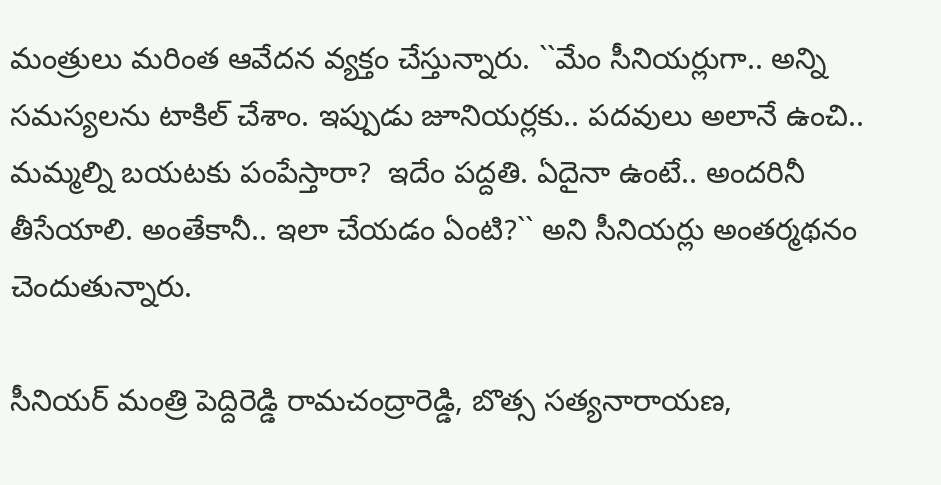మంత్రులు మ‌రింత ఆవేద‌న వ్య‌క్తం చేస్తున్నారు. ``మేం సీనియ‌ర్లుగా.. అన్ని స‌మ‌స్య‌ల‌ను టాకిల్ చేశాం. ఇప్పుడు జూనియ‌ర్ల‌కు.. ప‌ద‌వులు అలానే ఉంచి.. మ‌మ్మ‌ల్ని బ‌య‌ట‌కు పంపేస్తారా?  ఇదేం ప‌ద్ద‌తి. ఏదైనా ఉంటే.. అందరినీ తీసేయాలి. అంతేకానీ.. ఇలా చేయ‌డం ఏంటి?`` అని సీనియ‌ర్లు అంత‌ర్మ‌థ‌నం చెందుతున్నారు.

సీనియ‌ర్ మంత్రి పెద్దిరెడ్డి రామ‌చంద్రారెడ్డి, బొత్స స‌త్య‌నారాయ‌ణ,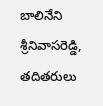బాలినేని శ్రీనివాస‌రెడ్డి,  త‌దిత‌రులు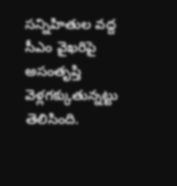స‌న్నిహితుల వ‌ద్ద సీఎం వైఖ‌రిపై అసంతృప్తి వెళ్ల‌గ‌క్కుతున్న‌ట్టు తెలిసింది.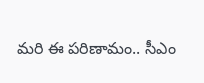మ‌రి ఈ ప‌రిణామం.. సీఎం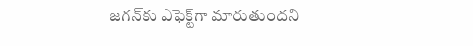జ‌గ‌న్‌కు ఎఫెక్ట్‌గా మారుతుంద‌ని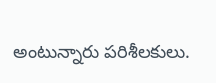అంటున్నారు ప‌రిశీల‌కులు.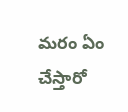మ‌రం ఏం చేస్తారో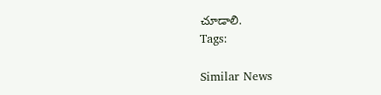చూడాలి.
Tags:

Similar News